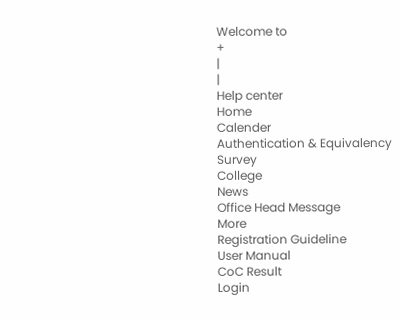Welcome to
+
|
|
Help center
Home
Calender
Authentication & Equivalency
Survey
College
News
Office Head Message
More
Registration Guideline
User Manual
CoC Result
Login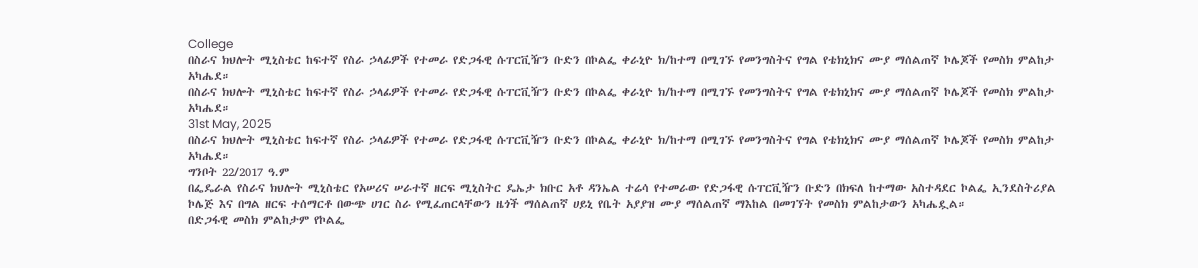College
በስራና ክህሎት ሚኒስቴር ከፍተኛ የስራ ኃላፊዎች የተመራ የድጋፋዊ ሱፐርቪዥን ቡድን በኮልፌ ቀራኒዮ ክ/ከተማ በሚገኙ የመንግስትና የግል የቴክኒክና ሙያ ማሰልጠኛ ኮሌጆች የመስክ ምልከታ አካሔደ።
በስራና ክህሎት ሚኒስቴር ከፍተኛ የስራ ኃላፊዎች የተመራ የድጋፋዊ ሱፐርቪዥን ቡድን በኮልፌ ቀራኒዮ ክ/ከተማ በሚገኙ የመንግስትና የግል የቴክኒክና ሙያ ማሰልጠኛ ኮሌጆች የመስክ ምልከታ አካሔደ።
31st May, 2025
በስራና ክህሎት ሚኒስቴር ከፍተኛ የስራ ኃላፊዎች የተመራ የድጋፋዊ ሱፐርቪዥን ቡድን በኮልፌ ቀራኒዮ ክ/ከተማ በሚገኙ የመንግስትና የግል የቴክኒክና ሙያ ማሰልጠኛ ኮሌጆች የመስክ ምልከታ አካሔደ።
ግንቦት 22/2017 ዓ.ም
በፌዴራል የስራና ክህሎት ሚኒስቴር የአሠሪና ሠራተኛ ዘርፍ ሚኒስትር ዴኤታ ክቡር አቶ ዳንኤል ተሬሳ የተመራው የድጋፋዊ ሱፐርቪዥን ቡድን በክፍለ ከተማው አስተዳደር ኮልፌ ኢንደስትሪያል ኮሌጅ እና በግል ዘርፍ ተሰማርቶ በውጭ ሀገር ስራ የሚፈጠርላቸውን ዜጎች ማሰልጠኛ ሀይኒ የቤት አያያዝ ሙያ ማሰልጠኛ ማእከል በመገኘት የመስክ ምልከታውን አካሔዷል።
በድጋፋዊ መስክ ምልከታም የኮልፌ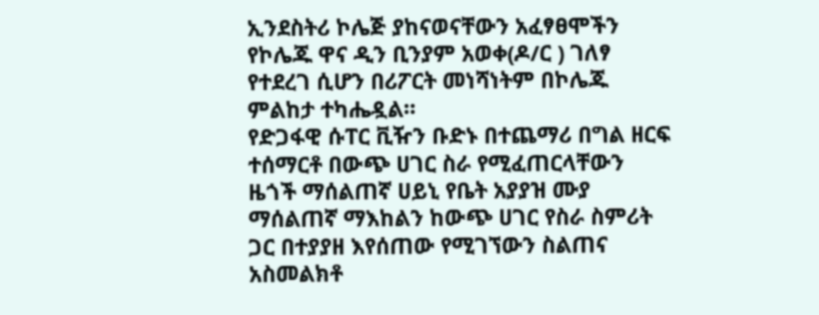ኢንደስትሪ ኮሌጅ ያከናወናቸውን አፈፃፀሞችን የኮሌጁ ዋና ዲን ቢንያም አወቀ(ዶ/ር ) ገለፃ የተደረገ ሲሆን በሪፖርት መነሻነትም በኮሌጁ ምልከታ ተካሔዷል።
የድጋፋዊ ሱፐር ቪዥን ቡድኑ በተጨማሪ በግል ዘርፍ ተሰማርቶ በውጭ ሀገር ስራ የሚፈጠርላቸውን ዜጎች ማሰልጠኛ ሀይኒ የቤት አያያዝ ሙያ ማሰልጠኛ ማእከልን ከውጭ ሀገር የስራ ስምሪት ጋር በተያያዘ እየሰጠው የሚገኘውን ስልጠና አስመልክቶ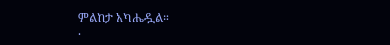ምልከታ አካሔዷል።
.